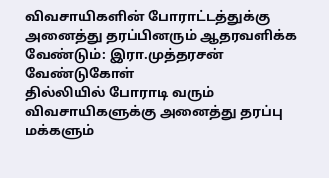விவசாயிகளின் போராட்டத்துக்கு அனைத்து தரப்பினரும் ஆதரவளிக்க வேண்டும்: இரா.முத்தரசன் வேண்டுகோள்
தில்லியில் போராடி வரும் விவசாயிகளுக்கு அனைத்து தரப்பு மக்களும்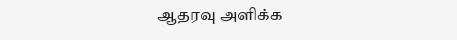ஆதரவு அளிக்க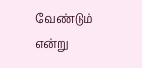வேண்டும் என்று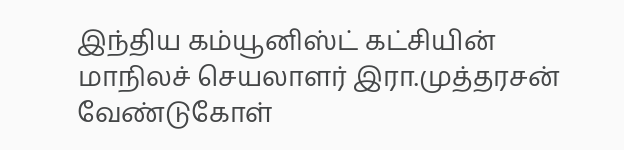இந்திய கம்யூனிஸ்ட் கட்சியின் மாநிலச் செயலாளர் இரா.முத்தரசன் வேண்டுகோள்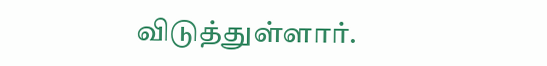விடுத்துள்ளார்.